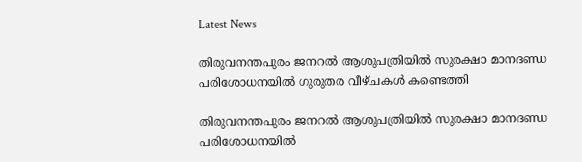Latest News

തിരുവനന്തപുരം ജനറല്‍ ആശുപത്രിയില്‍ സുരക്ഷാ മാനദണ്ഡ പരിശോധനയില്‍ ഗുരുതര വീഴ്ചകള്‍ കണ്ടെത്തി

തിരുവനന്തപുരം ജനറല്‍ ആശുപത്രിയില്‍ സുരക്ഷാ മാനദണ്ഡ പരിശോധനയില്‍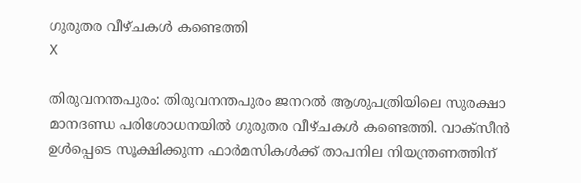ഗുരുതര വീഴ്ചകള്‍ കണ്ടെത്തി
X

തിരുവനന്തപുരം: തിരുവനന്തപുരം ജനറല്‍ ആശുപത്രിയിലെ സുരക്ഷാ മാനദണ്ഡ പരിശോധനയില്‍ ഗുരുതര വീഴ്ചകള്‍ കണ്ടെത്തി. വാക്‌സീന്‍ ഉള്‍പ്പെടെ സൂക്ഷിക്കുന്ന ഫാര്‍മസികള്‍ക്ക് താപനില നിയന്ത്രണത്തിന്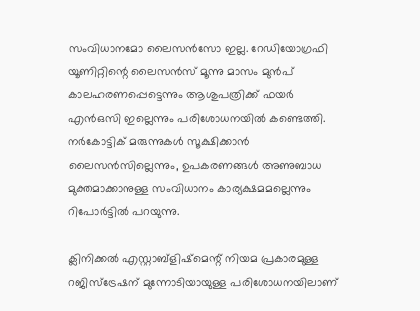സംവിധാനമോ ലൈസന്‍സോ ഇല്ല. റേഡിയോഗ്രഫി യൂണിറ്റിന്റെ ലൈസന്‍സ് മൂന്നു മാസം മുന്‍പ് കാലഹരണപ്പെട്ടെന്നും ആശുപത്രിക്ക് ഫയര്‍ എന്‍ഒസി ഇല്ലെന്നും പരിശോധനയില്‍ കണ്ടെത്തി. നര്‍കോട്ടിക് മരുന്നുകള്‍ സൂക്ഷിക്കാന്‍ ലൈസന്‍സില്ലെന്നും, ഉപകരണങ്ങള്‍ അണുബാധ മുക്തമാക്കാനുള്ള സംവിധാനം കാര്യക്ഷമമല്ലെന്നും റിപോര്‍ട്ടില്‍ പറയുന്നു.

ക്ലിനിക്കല്‍ എസ്റ്റാബ്‌ളിഷ്‌മെന്റ് നിയമ പ്രകാരമുള്ള റജിസ്‌ട്രേഷന് മുന്നോടിയായുള്ള പരിശോധനയിലാണ്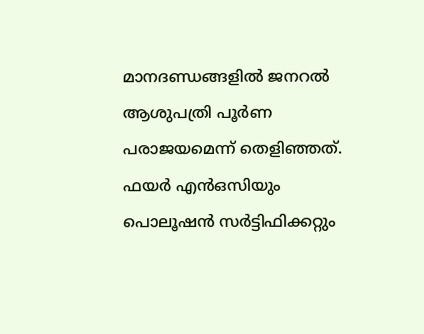മാനദണ്ഡങ്ങളില്‍ ജനറല്‍ ആശുപത്രി പൂര്‍ണ പരാജയമെന്ന് തെളിഞ്ഞത്. ഫയര്‍ എന്‍ഒസിയും പൊലൂഷന്‍ സര്‍ട്ടിഫിക്കറ്റും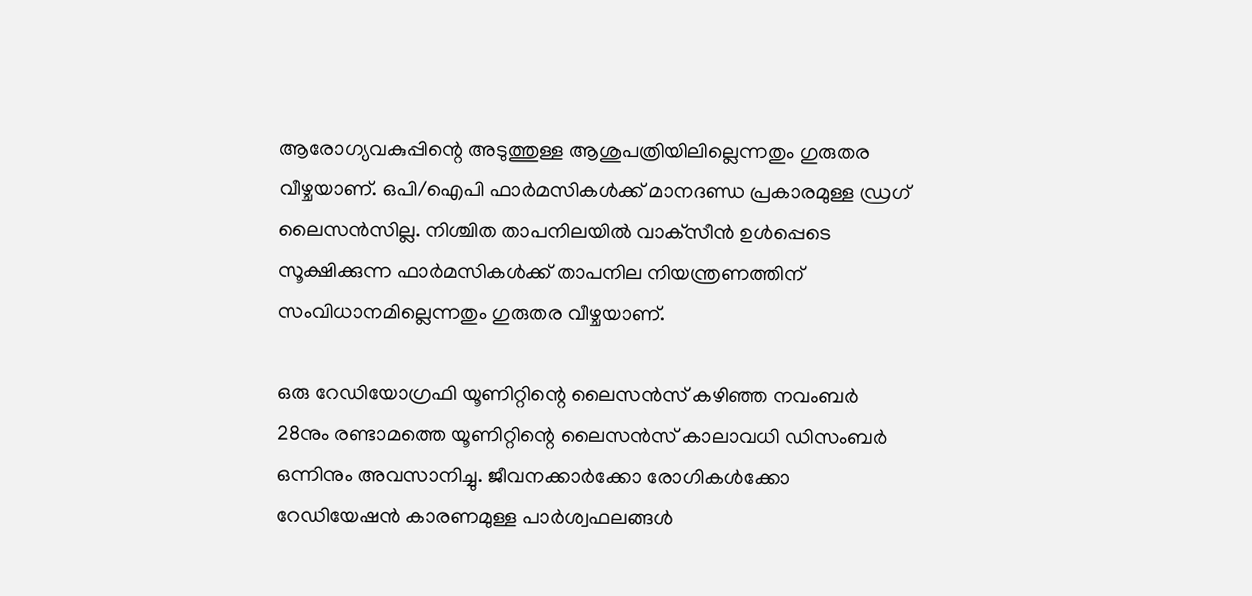ആരോഗ്യവകുപ്പിന്റെ അടുത്തുള്ള ആശുപത്രിയിലില്ലെന്നതും ഗുരുതര വീഴ്ചയാണ്. ഒപി/ഐപി ഫാര്‍മസികള്‍ക്ക് മാനദണ്ഡ പ്രകാരമുള്ള ഡ്രഗ് ലൈസന്‍സില്ല. നിശ്ചിത താപനിലയില്‍ വാക്‌സീന്‍ ഉള്‍പ്പെടെ സൂക്ഷിക്കുന്ന ഫാര്‍മസികള്‍ക്ക് താപനില നിയന്ത്രണത്തിന് സംവിധാനമില്ലെന്നതും ഗുരുതര വീഴ്ചയാണ്.

ഒരു റേഡിയോഗ്രഫി യൂണിറ്റിന്റെ ലൈസന്‍സ് കഴിഞ്ഞ നവംബര്‍ 28നും രണ്ടാമത്തെ യൂണിറ്റിന്റെ ലൈസന്‍സ് കാലാവധി ഡിസംബര്‍ ഒന്നിനും അവസാനിച്ചു. ജീവനക്കാര്‍ക്കോ രോഗികള്‍ക്കോ റേഡിയേഷന്‍ കാരണമുള്ള പാര്‍ശ്വഫലങ്ങള്‍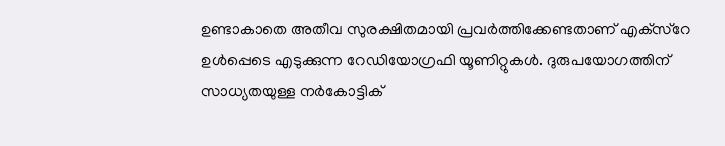ഉണ്ടാകാതെ അതീവ സുരക്ഷിതമായി പ്രവര്‍ത്തിക്കേണ്ടതാണ് എക്‌സ്‌റേ ഉള്‍പ്പെടെ എടുക്കുന്ന റേഡിയോഗ്രഫി യൂണിറ്റുകള്‍. ദുരുപയോഗത്തിന് സാധ്യതയുള്ള നര്‍കോട്ടിക്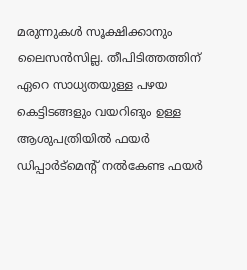മരുന്നുകള്‍ സൂക്ഷിക്കാനും ലൈസന്‍സില്ല. തീപിടിത്തത്തിന് ഏറെ സാധ്യതയുള്ള പഴയ കെട്ടിടങ്ങളും വയറിങും ഉള്ള ആശുപത്രിയില്‍ ഫയര്‍ ഡിപ്പാര്‍ട്‌മെന്റ് നല്‍കേണ്ട ഫയര്‍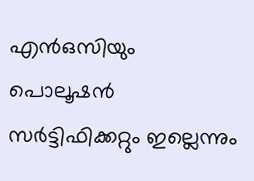എന്‍ഒസിയും പൊലൂഷന്‍ സര്‍ട്ടിഫിക്കറ്റും ഇല്ലെന്നും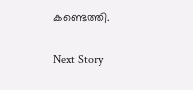കണ്ടെത്തി.

Next Story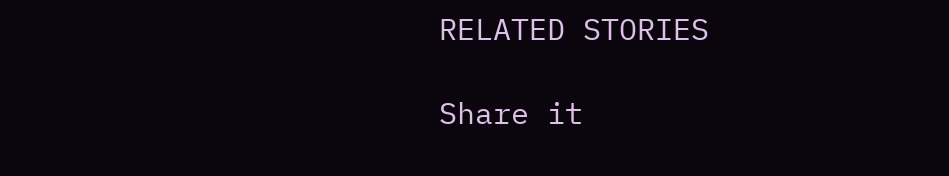RELATED STORIES

Share it